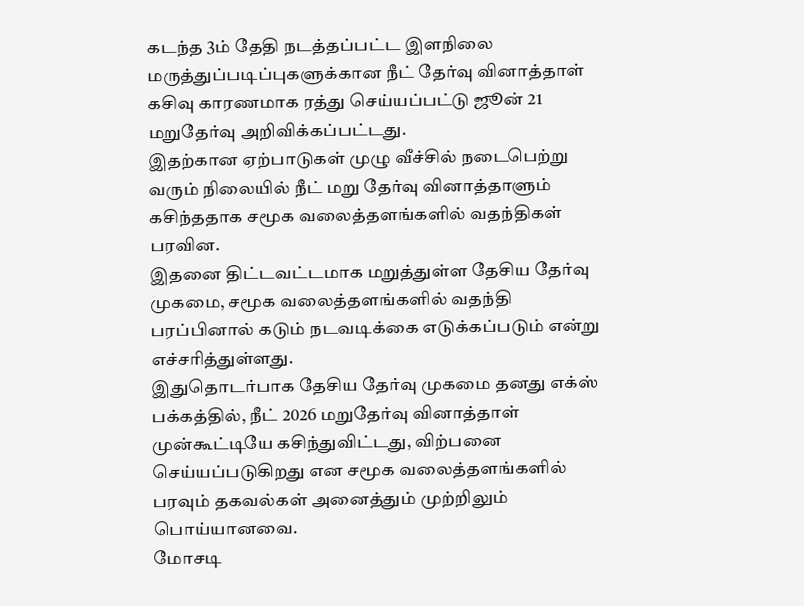கடந்த 3ம் தேதி நடத்தப்பட்ட இளநிலை மருத்துப்படிப்புகளுக்கான நீட் தேர்வு வினாத்தாள் கசிவு காரணமாக ரத்து செய்யப்பட்டு ஜூன் 21 மறுதேர்வு அறிவிக்கப்பட்டது.
இதற்கான ஏற்பாடுகள் முழு வீச்சில் நடைபெற்று வரும் நிலையில் நீட் மறு தேர்வு வினாத்தாளும் கசிந்ததாக சமூக வலைத்தளங்களில் வதந்திகள் பரவின.
இதனை திட்டவட்டமாக மறுத்துள்ள தேசிய தேர்வு முகமை, சமூக வலைத்தளங்களில் வதந்தி பரப்பினால் கடும் நடவடிக்கை எடுக்கப்படும் என்று எச்சரித்துள்ளது.
இதுதொடர்பாக தேசிய தேர்வு முகமை தனது எக்ஸ் பக்கத்தில், நீட் 2026 மறுதேர்வு வினாத்தாள் முன்கூட்டியே கசிந்துவிட்டது, விற்பனை செய்யப்படுகிறது என சமூக வலைத்தளங்களில் பரவும் தகவல்கள் அனைத்தும் முற்றிலும் பொய்யானவை.
மோசடி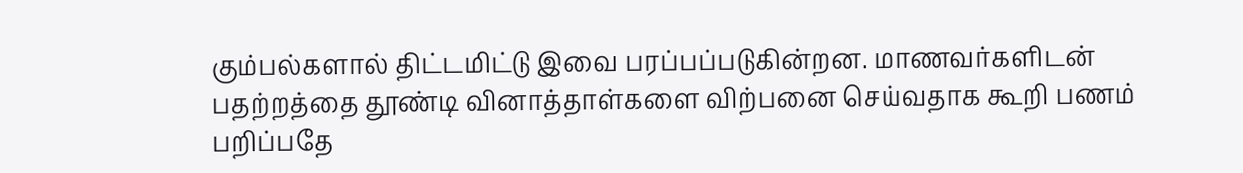கும்பல்களால் திட்டமிட்டு இவை பரப்பப்படுகின்றன. மாணவர்களிடன் பதற்றத்தை தூண்டி வினாத்தாள்களை விற்பனை செய்வதாக கூறி பணம் பறிப்பதே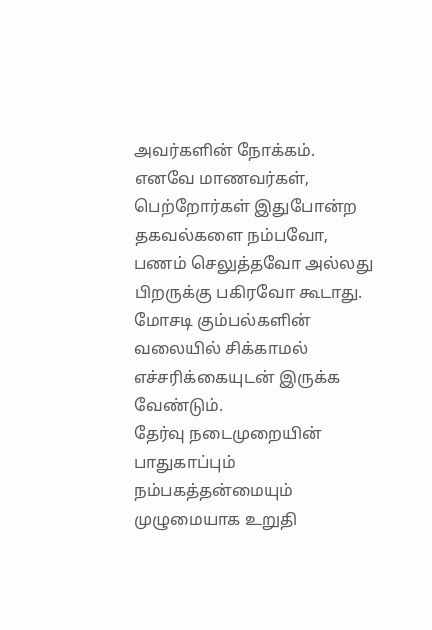அவர்களின் நோக்கம்.
எனவே மாணவர்கள், பெற்றோர்கள் இதுபோன்ற தகவல்களை நம்பவோ, பணம் செலுத்தவோ அல்லது பிறருக்கு பகிரவோ கூடாது. மோசடி கும்பல்களின் வலையில் சிக்காமல் எச்சரிக்கையுடன் இருக்க வேண்டும்.
தேர்வு நடைமுறையின் பாதுகாப்பும் நம்பகத்தன்மையும் முழுமையாக உறுதி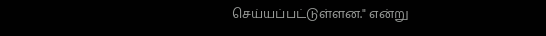செய்யப்பட்டுள்ளன." என்று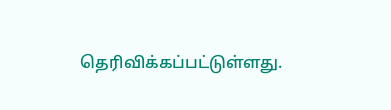தெரிவிக்கப்பட்டுள்ளது.